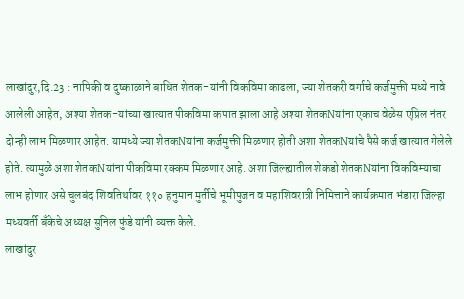लाखांदुर,दि.23 : नापिकी व दुष्काळाने बाधित शेतक-यांनी विकविमा काढला, ज्या शेतकरी वर्गाचे कर्जमुक्ती मध्ये नावे आलेली आहेत, अश्या शेतक-यांच्या खात्यात पीकविमा कपात झाला आहे अश्या शेतकNयांना एकाच वेळेस एप्रिल नंतर दोन्ही लाभ मिळणार आहेत. यामध्ये ज्या शेतकNयांना कर्जमुक्ती मिळणार होती अशा शेतकNयांचे पैसे कर्ज खात्यात गेलेले होते. त्यामुळे अशा शेतकNयांना पीकविमा रक्कम मिळणार आहे. अशा जिल्ह्यातील शेकडो शेतकNयांना विकविम्याचा लाभ होणार असे चुलबंद शिवतिर्थावर ११० हनुमान मुर्तीचे भूमीपुजन व महाशिवरात्री निमित्ताने कार्यक्रमात भंडारा जिल्हा मध्यवर्ती बँकेचे अध्यक्ष सुनिल फुंडे यांनी व्यक्त केले.
लाखांदुर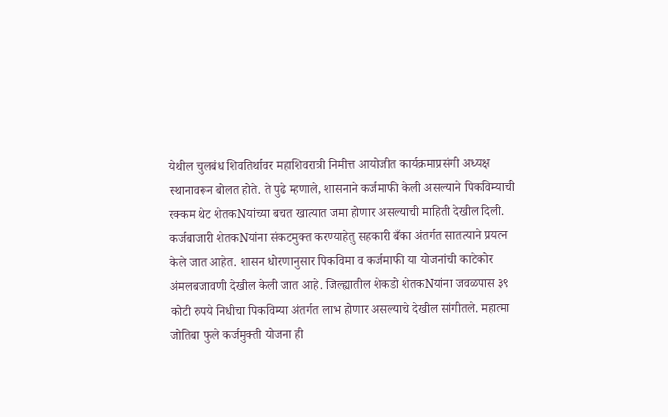येथील चुलबंध शिवतिर्थावर महाशिवरात्री निमीत्त आयोजीत कार्यक्रमाप्रसंगी अध्यक्ष स्थानावरून बोलत होते. ते पुढे म्हणाले, शासनाने कर्जमाफी केली असल्याने पिकविम्याची रक्कम थेट शेतकNयांच्या बचत खात्यात जमा होणार असल्याची माहिती देखील दिली. कर्जबाजारी शेतकNयांना संकटमुक्त करण्याहेतु सहकारी बँका अंतर्गत सातत्याने प्रयत्न केले जात आहेत. शासन धोरणानुसार पिकविमा व कर्जमाफी या योजनांची काटेकोर अंमलबजावणी देखील केली जात आहे. जिल्ह्यातील शेकडो शेतकNयांना जवळपास ३९ कोटी रुपये निधीचा पिकविम्या अंतर्गत लाभ होणार असल्याचे देखील सांगीतले. महात्मा जोतिबा फुले कर्जमुक्ती योजना ही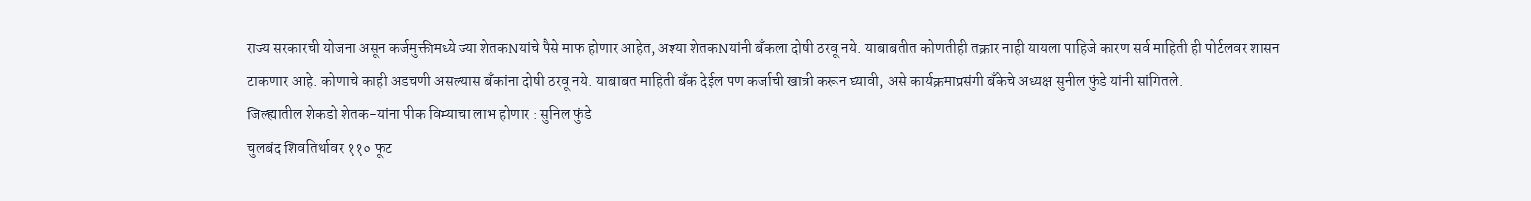राज्य सरकारची योजना असून कर्जमुक्तीमध्ये ज्या शेतकNयांचे पैसे माफ होणार आहेत, अश्या शेतकNयांनी बँकला दोषी ठरवू नये. याबाबतीत कोणतीही तक्रार नाही यायला पाहिजे कारण सर्व माहिती ही पोर्टलवर शासन टाकणार आहे. कोणाचे काही अडचणी असल्यास बँकांना दोषी ठरवू नये. याबाबत माहिती बँक देईल पण कर्जाची खात्री करून घ्यावी, असे कार्यक्रमाप्रसंगी बँकेचे अध्यक्ष सुनील फुंडे यांनी सांगितले.
जिल्ह्यातील शेकडो शेतक-यांना पीक विम्याचा लाभ होणार : सुनिल फुंडे
चुलबंद शिवतिर्थावर ११० फूट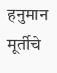हनुमान मूर्तीचे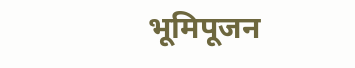भूमिपूजन